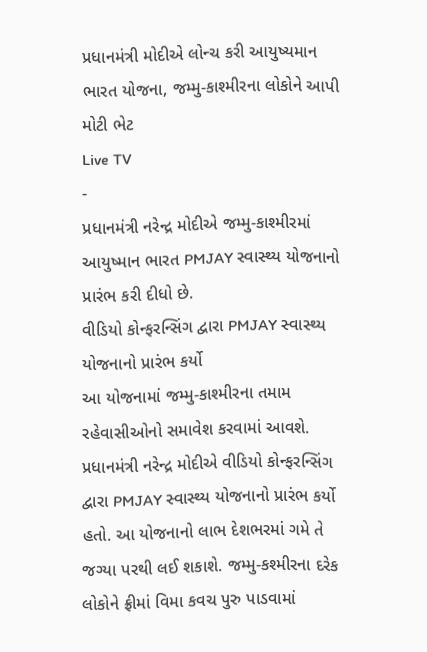પ્રધાનમંત્રી મોદીએ લોન્ચ કરી આયુષ્યમાન ભારત યોજના, જમ્મુ-કાશ્મીરના લોકોને આપી મોટી ભેટ
Live TV
-
પ્રધાનમંત્રી નરેન્દ્ર મોદીએ જમ્મુ-કાશ્મીરમાં આયુષ્માન ભારત PMJAY સ્વાસ્થ્ય યોજનાનો પ્રારંભ કરી દીધો છે.
વીડિયો કોન્ફરન્સિંગ દ્વારા PMJAY સ્વાસ્થ્ય યોજનાનો પ્રારંભ કર્યો
આ યોજનામાં જમ્મુ-કાશ્મીરના તમામ રહેવાસીઓનો સમાવેશ કરવામાં આવશે. પ્રધાનમંત્રી નરેન્દ્ર મોદીએ વીડિયો કોન્ફરન્સિંગ દ્વારા PMJAY સ્વાસ્થ્ય યોજનાનો પ્રારંભ કર્યો હતો. આ યોજનાનો લાભ દેશભરમાં ગમે તે જગ્યા પરથી લઈ શકાશે. જમ્મુ-કશ્મીરના દરેક લોકોને ફ્રીમાં વિમા કવચ પુરુ પાડવામાં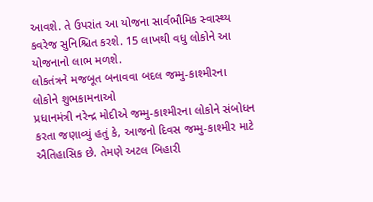આવશે. તે ઉપરાંત આ યોજના સાર્વભૌમિક સ્વાસ્થ્ય કવરેજ સુનિશ્ચિત કરશે. 15 લાખથી વધુ લોકોને આ યોજનાનો લાભ મળશે.
લોકતંત્રને મજબૂત બનાવવા બદલ જમ્મુ-કાશ્મીરના લોકોને શુભકામનાઓ
પ્રધાનમંત્રી નરેન્દ્ર મોદીએ જમ્મુ-કાશ્મીરના લોકોને સંબોધન કરતા જણાવ્યું હતું કે, આજનો દિવસ જમ્મુ-કાશ્મીર માટે ઐતિહાસિક છે. તેમણે અટલ બિહારી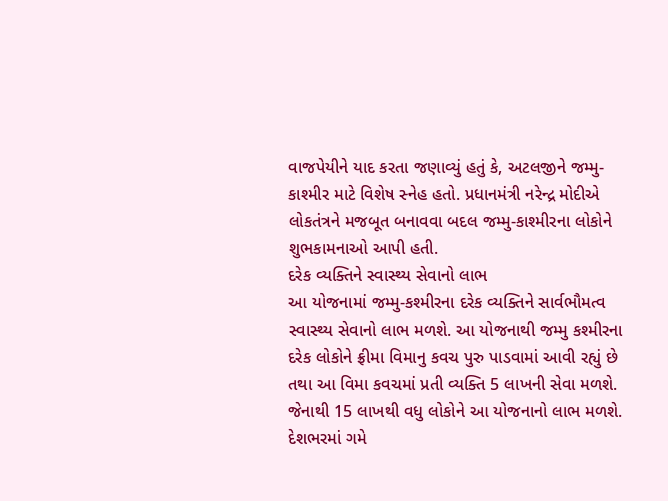વાજપેયીને યાદ કરતા જણાવ્યું હતું કે, અટલજીને જમ્મુ-કાશ્મીર માટે વિશેષ સ્નેહ હતો. પ્રધાનમંત્રી નરેન્દ્ર મોદીએ લોકતંત્રને મજબૂત બનાવવા બદલ જમ્મુ-કાશ્મીરના લોકોને શુભકામનાઓ આપી હતી.
દરેક વ્યક્તિને સ્વાસ્થ્ય સેવાનો લાભ
આ યોજનામાં જમ્મુ-કશ્મીરના દરેક વ્યક્તિને સાર્વભૌમત્વ સ્વાસ્થ્ય સેવાનો લાભ મળશે. આ યોજનાથી જમ્મુ કશ્મીરના દરેક લોકોને ફ્રીમા વિમાનુ કવચ પુરુ પાડવામાં આવી રહ્યું છે તથા આ વિમા કવચમાં પ્રતી વ્યક્તિ 5 લાખની સેવા મળશે. જેનાથી 15 લાખથી વધુ લોકોને આ યોજનાનો લાભ મળશે.
દેશભરમાં ગમે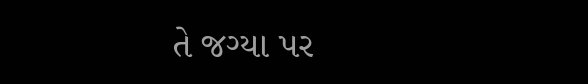તે જગ્યા પર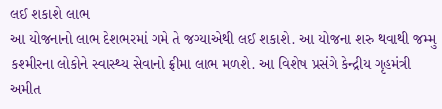લઈ શકાશે લાભ
આ યોજનાનો લાભ દેશભરમાં ગમે તે જગ્યાએથી લઈ શકાશે. આ યોજના શરુ થવાથી જમ્મુ કશ્મીરના લોકોને સ્વાસ્થ્ય સેવાનો ફ્રીમા લાભ મળશે. આ વિશેષ પ્રસંગે કેન્દ્રીય ગૃહમંત્રી અમીત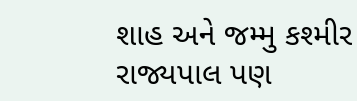શાહ અને જમ્મુ કશ્મીર રાજ્યપાલ પણ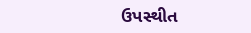ઉપસ્થીત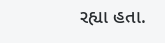રહ્યા હતા.